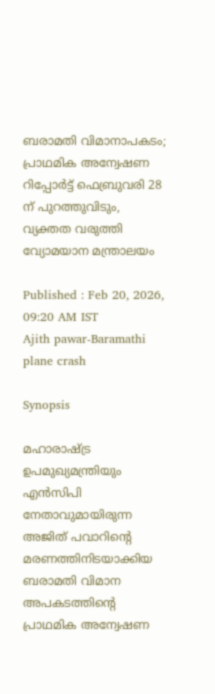ബരാമതി വിമാനാപകടം; പ്രാഥമിക അന്വേഷണ റിപ്പോർട്ട് ഫെബ്രുവരി 28 ന് പുറത്തുവിടും, വ്യക്തത വരുത്തി വ്യോമയാന മന്ത്രാലയം

Published : Feb 20, 2026, 09:20 AM IST
Ajith pawar-Baramathi plane crash

Synopsis

മഹാരാഷ്ട്ര ഉപമുഖ്യമന്ത്രിയും എൻസിപി നേതാവുമായിരുന്ന അജിത് പവാറിന്‍റെ മരണത്തിനിടയാക്കിയ ബരാമതി വിമാന അപകടത്തിന്‍റെ പ്രാഥമിക അന്വേഷണ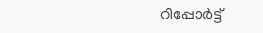റിപ്പോർട്ട്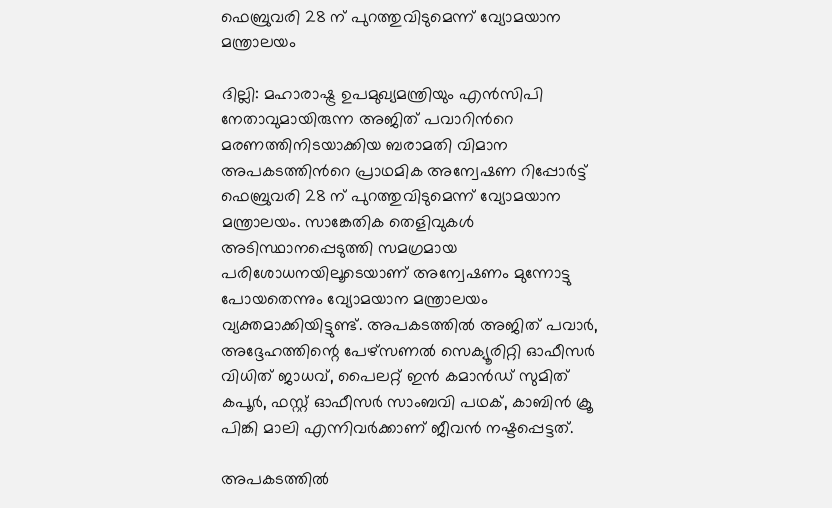ഫെബ്രുവരി 28 ന് പുറത്തുവിടുമെന്ന് വ്യോമയാന മന്ത്രാലയം

ദില്ലി: മഹാരാഷ്ട്ര ഉപമുഖ്യമന്ത്രിയും എൻസിപി നേതാവുമായിരുന്ന അജിത് പവാറിന്‍റെ മരണത്തിനിടയാക്കിയ ബരാമതി വിമാന അപകടത്തിന്‍റെ പ്രാഥമിക അന്വേഷണ റിപ്പോർട്ട് ഫെബ്രുവരി 28 ന് പുറത്തുവിടുമെന്ന് വ്യോമയാന മന്ത്രാലയം. സാങ്കേതിക തെളിവുകൾ അടിസ്ഥാനപ്പെടുത്തി സമഗ്രമായ പരിശോധനയിലൂടെയാണ് അന്വേഷണം മുന്നോട്ടു പോയതെന്നും വ്യോമയാന മന്ത്രാലയം വ്യക്തമാക്കിയിട്ടുണ്ട്. അപകടത്തിൽ അജിത് പവാർ, അദ്ദേഹത്തിന്റെ പേഴ്സണൽ സെക്യൂരിറ്റി ഓഫീസർ വിധിത് ജാധവ്, പൈലറ്റ് ഇൻ കമാൻഡ് സുമിത് കപൂർ, ഫസ്റ്റ് ഓഫീസർ സാംബവി പഥക്, കാബിൻ ക്രൂ പിങ്കി മാലി എന്നിവർക്കാണ് ജീവന്‍ നഷ്ടപ്പെട്ടത്.

അപകടത്തില്‍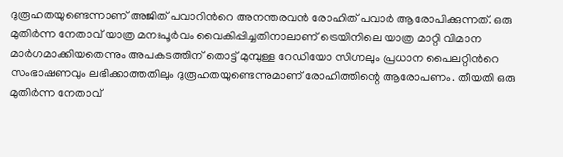ദുരൂഹതയുണ്ടെന്നാണ് അജിത് പവാറിന്‍റെ അനന്തരവൻ രോഹിത് പവാർ ആരോപിക്കുന്നത്. ഒരു മുതിർന്ന നേതാവ് യാത്ര മനഃപൂർവം വൈകിപ്പിച്ചതിനാലാണ് ട്രെയിനിലെ യാത്ര മാറ്റി വിമാന മാർഗമാക്കിയതെന്നും അപകടത്തിന് തൊട്ട് മുമ്പുള്ള റേഡിയോ സിഗ്നലും പ്രധാന പൈലറ്റിന്‍റെ സംഭാഷണവും ലഭിക്കാത്തതിലും ദുരൂഹതയുണ്ടെന്നുമാണ് രോഹിത്തിന്റെ ആരോപണം. തീയതി ഒരു മുതിർന്ന നേതാവ്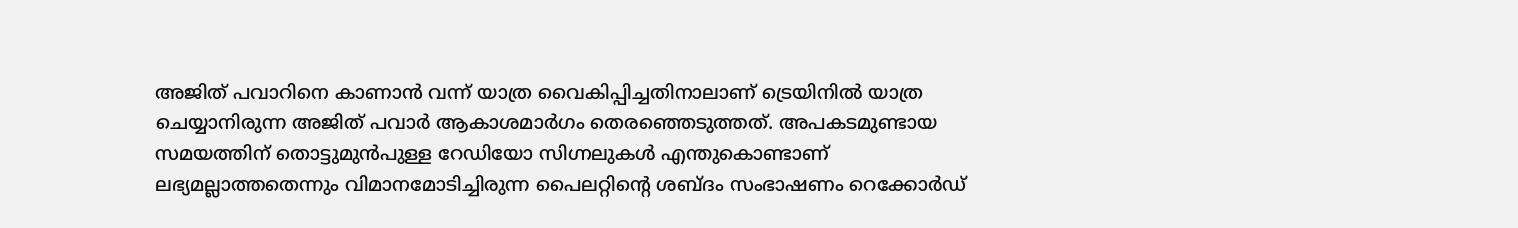അജിത് പവാറിനെ കാണാൻ വന്ന് യാത്ര വൈകിപ്പിച്ചതിനാലാണ് ട്രെയിനിൽ യാത്ര ചെയ്യാനിരുന്ന അജിത് പവാർ ആകാശമാർഗം തെരഞ്ഞെടുത്തത്. അപകടമുണ്ടായ സമയത്തിന് തൊട്ടുമുൻപുള്ള റേഡിയോ സിഗ്നലുകള്‍ എന്തുകൊണ്ടാണ് ലഭ്യമല്ലാത്തതെന്നും വിമാനമോടിച്ചിരുന്ന പൈലറ്റിന്‍റെ ശബ്ദം സംഭാഷണം റെക്കോർഡ്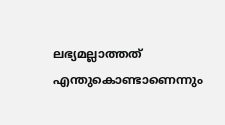ലഭ്യമല്ലാത്തത് എന്തുകൊണ്ടാണെന്നും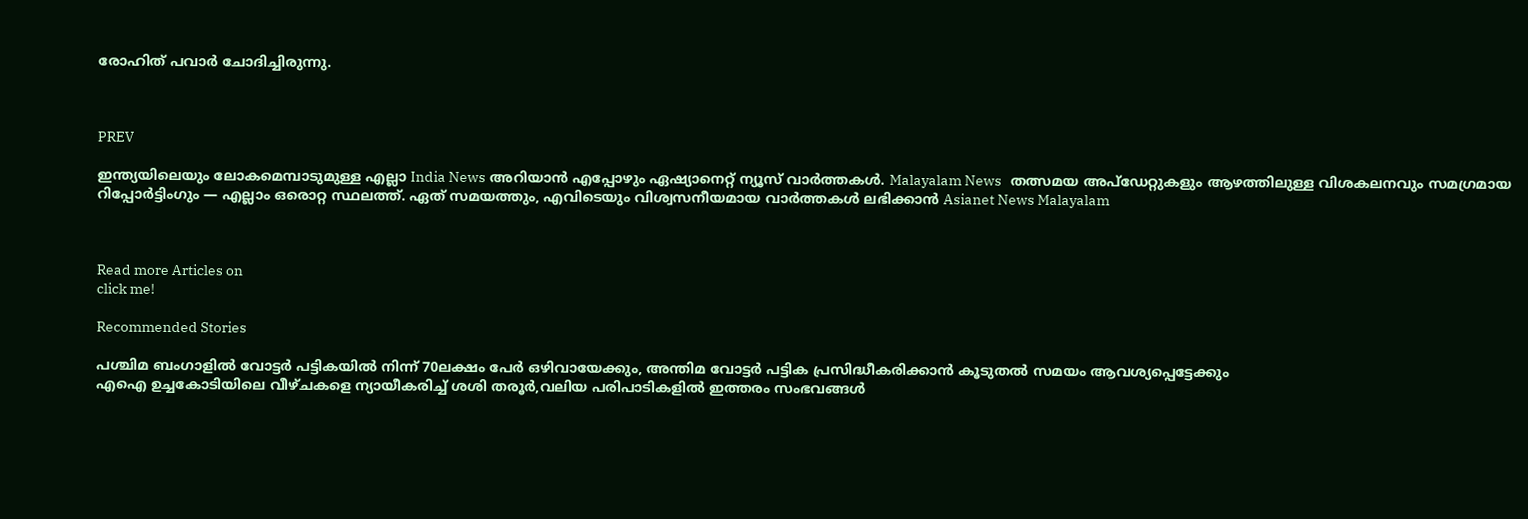രോഹിത് പവാർ ചോദിച്ചിരുന്നു.



PREV

ഇന്ത്യയിലെയും ലോകമെമ്പാടുമുള്ള എല്ലാ India News അറിയാൻ എപ്പോഴും ഏഷ്യാനെറ്റ് ന്യൂസ് വാർത്തകൾ. Malayalam News   തത്സമയ അപ്‌ഡേറ്റുകളും ആഴത്തിലുള്ള വിശകലനവും സമഗ്രമായ റിപ്പോർട്ടിംഗും — എല്ലാം ഒരൊറ്റ സ്ഥലത്ത്. ഏത് സമയത്തും, എവിടെയും വിശ്വസനീയമായ വാർത്തകൾ ലഭിക്കാൻ Asianet News Malayalam



Read more Articles on
click me!

Recommended Stories

പശ്ചിമ ബംഗാളിൽ വോട്ടർ പട്ടികയിൽ നിന്ന് 70ലക്ഷം പേർ ഒഴിവായേക്കും, അന്തിമ വോട്ടർ പട്ടിക പ്രസിദ്ധീകരിക്കാൻ കൂടുതൽ സമയം ആവശ്യപ്പെട്ടേക്കും
എഐ ഉച്ചകോടിയിലെ വീഴ്ചകളെ ന്യായീകരിച്ച് ശശി തരൂർ,വലിയ പരിപാടികളിൽ ഇത്തരം സംഭവങ്ങൾ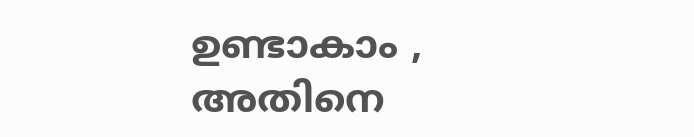ഉണ്ടാകാം , അതിനെ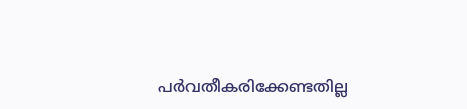പർവതീകരിക്കേണ്ടതില്ല